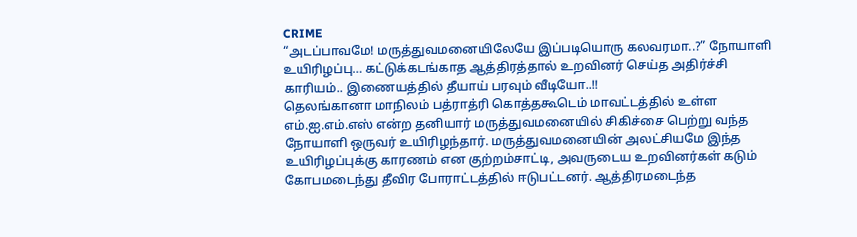CRIME
“அடப்பாவமே! மருத்துவமனையிலேயே இப்படியொரு கலவரமா..?” நோயாளி உயிரிழப்பு… கட்டுக்கடங்காத ஆத்திரத்தால் உறவினர் செய்த அதிர்ச்சி காரியம்.. இணையத்தில் தீயாய் பரவும் வீடியோ..!!
தெலங்கானா மாநிலம் பத்ராத்ரி கொத்தகூடெம் மாவட்டத்தில் உள்ள எம்.ஐ.எம்.எஸ் என்ற தனியார் மருத்துவமனையில் சிகிச்சை பெற்று வந்த நோயாளி ஒருவர் உயிரிழந்தார். மருத்துவமனையின் அலட்சியமே இந்த உயிரிழப்புக்கு காரணம் என குற்றம்சாட்டி, அவருடைய உறவினர்கள் கடும் கோபமடைந்து தீவிர போராட்டத்தில் ஈடுபட்டனர். ஆத்திரமடைந்த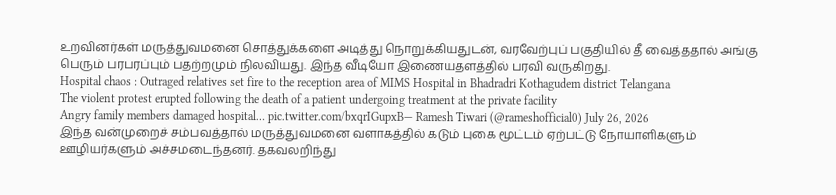உறவினர்கள் மருத்துவமனை சொத்துக்களை அடித்து நொறுக்கியதுடன், வரவேற்புப் பகுதியில் தீ வைத்ததால் அங்கு பெரும் பரபரப்பும் பதற்றமும் நிலவியது. இந்த வீடியோ இணையதளத்தில் பரவி வருகிறது.
Hospital chaos : Outraged relatives set fire to the reception area of MIMS Hospital in Bhadradri Kothagudem district Telangana
The violent protest erupted following the death of a patient undergoing treatment at the private facility
Angry family members damaged hospital… pic.twitter.com/bxqrIGupxB— Ramesh Tiwari (@rameshofficial0) July 26, 2026
இந்த வன்முறைச் சம்பவத்தால் மருத்துவமனை வளாகத்தில் கடும் புகை மூட்டம் ஏற்பட்டு நோயாளிகளும் ஊழியர்களும் அச்சமடைந்தனர். தகவலறிந்து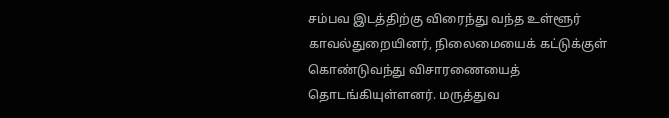சம்பவ இடத்திற்கு விரைந்து வந்த உள்ளூர் காவல்துறையினர், நிலைமையைக் கட்டுக்குள் கொண்டுவந்து விசாரணையைத் தொடங்கியுள்ளனர். மருத்துவ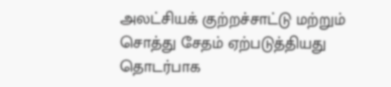அலட்சியக் குற்றச்சாட்டு மற்றும் சொத்து சேதம் ஏற்படுத்தியது தொடர்பாக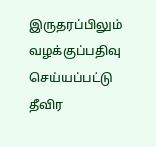இருதரப்பிலும் வழக்குப்பதிவு செய்யப்பட்டு தீவிர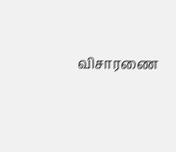விசாரணை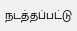நடத்தப்பட்டு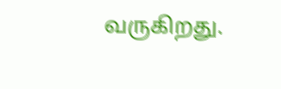வருகிறது.